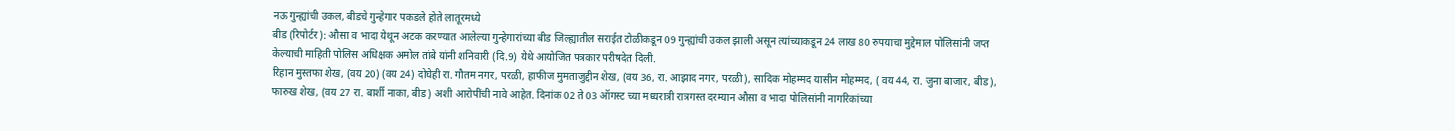नऊ गुन्ह्यांची उकल, बीडचे गुन्हेगार पकडले होते लातूरमध्ये
बीड (रिपोर्टर): औसा व भादा येथून अटक करण्यात आलेल्या गुन्हेगारांच्या बीड जिल्ह्यातील सराईत टोळीकडून 09 गुन्ह्यांची उकल झाली असून त्यांच्याकडून 24 लाख 80 रुपयाचा मुद्देमाल पोलिसांनी जप्त केल्याची माहिती पोलिस अधिक्षक अमोल तांबे यांनी शनिवारी (दि.9) येथे आयोजित पत्रकार परीषदेत दिली.
रिहान मुस्तफा शेख, (वय 20) (वय 24) दोघेही रा. गौतम नगर, परळी, हाफीज मुमताजुद्दीन शेख, (वय 36, रा. आझाद नगर, परळी), सादिक मोहम्मद यासीन मोहम्मद, ( वय 44, रा. जुना बाजार, बीड), फारुख शेख, (वय 27 रा. बार्शी नाका, बीड) अशी आरोपींची नावे आहेत. दिनांक 02 ते 03 ऑगस्ट च्या मध्यरात्री रात्रगस्त दरम्यान औसा व भादा पोलिसांनी नागरिकांच्या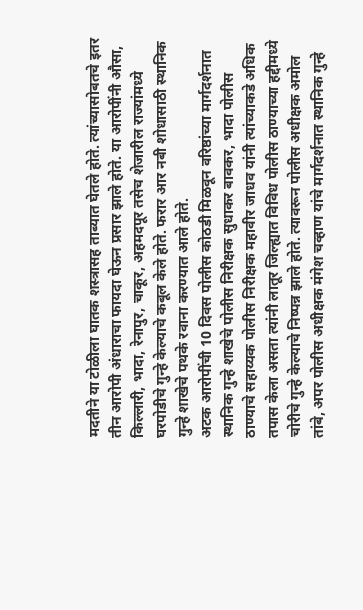मदतीने या टोळीला घातक शस्त्रासह ताब्यात घेतले होते. त्यांच्यासोबतचे इतर तीन आरोपी अंधाराचा फायदा घेऊन प्रसार झाले होते. या आरोपींनी औसा, किल्लारी, भादा, रेनापुर, चाकूर, अहमदपूर तसेच शेजारील राज्यांमध्ये घरपोडीचे गुन्हे केल्याचे कबूल केले होते. फरार आर नबी शोधासाठी स्थानिक गुन्हे शाखेचे पथके रवाना करण्यात आले होते.
अटक आरोपींची 10 दिवस पोलीस कोठडी मिळवून वरिष्ठांच्या मार्गदर्शनात स्थानिक गुन्हे शाखेचे पोलीस निरीक्षक सुधाकर बावकर, भादा पोलीस ठाण्याचे सहाय्यक पोलीस निरीक्षक महावीर जाधव यांनी त्यांच्याकडे अधिक तपास केला असता त्यांनी लातूर जिल्ह्यात विविध पोलीस ठाण्याच्या हद्दीमध्ये चोरीचे गुन्हे केल्याचे निष्पन्न झाले होते. त्यावरून पोलीस अधीक्षक अमोल तांबे, अपर पोलीस अधीक्षक मंगेश चव्हाण यांचे मार्गदर्शनात स्थानिक गुन्हे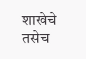शाखेचे तसेच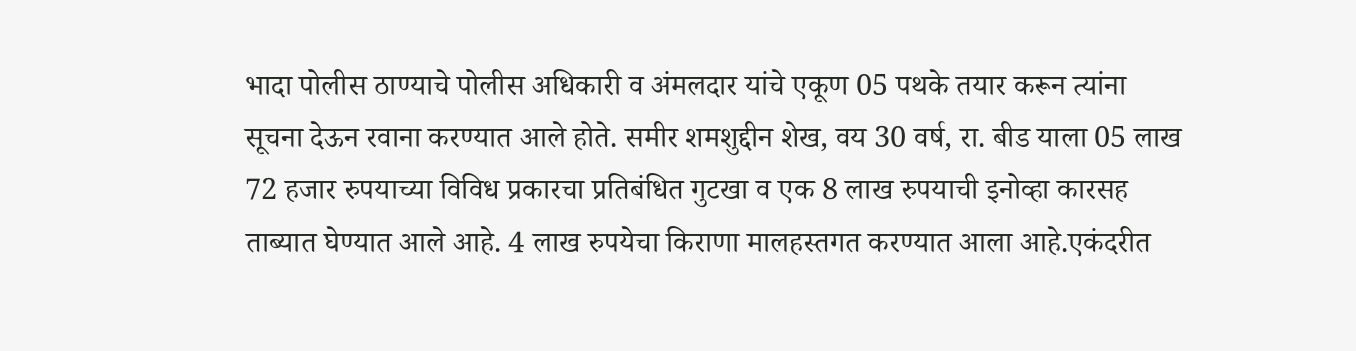भादा पोलीस ठाण्याचे पोलीस अधिकारी व अंमलदार यांचे एकूण 05 पथके तयार करून त्यांना सूचना देऊन रवाना करण्यात आले होते. समीर शमशुद्दीन शेख, वय 30 वर्ष, रा. बीड याला 05 लाख 72 हजार रुपयाच्या विविध प्रकारचा प्रतिबंधित गुटखा व एक 8 लाख रुपयाची इनोव्हा कारसह ताब्यात घेण्यात आले आहे. 4 लाख रुपयेचा किराणा मालहस्तगत करण्यात आला आहे.एकंदरीत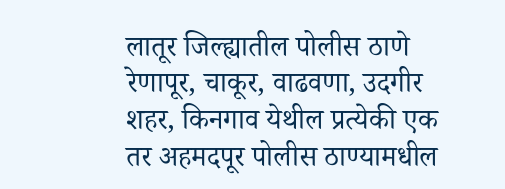लातूर जिल्ह्यातील पोलीस ठाणे रेणापूर, चाकूर, वाढवणा, उदगीर शहर, किनगाव येथील प्रत्येकी एक तर अहमदपूर पोलीस ठाण्यामधील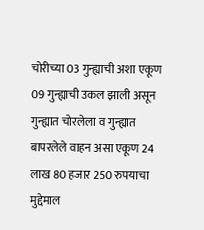चोरीच्या 03 गुन्ह्याची अशा एकूण 09 गुन्ह्याची उकल झाली असून गुन्ह्यात चोरलेला व गुन्ह्यात बापरलेले वाहन असा एकूण 24 लाख 80 हजार 250 रुपयाचा मुद्देमाल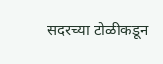सदरच्या टोळीकडून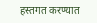हस्तगत करण्यात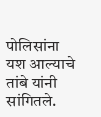पोलिसांना यश आल्याचे तांबे यांनी सांगितले.